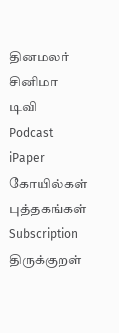தினமலர்
சினிமா
டிவி
Podcast
iPaper
கோயில்கள்
புத்தகங்கள்
Subscription
திருக்குறள்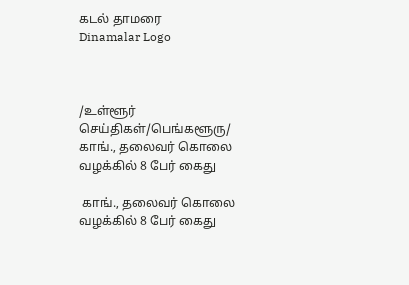கடல் தாமரை
Dinamalar Logo



/உள்ளூர் செய்திகள்/பெங்களூரு/ காங்., தலைவர் கொலை வழக்கில் 8 பேர் கைது

 காங்., தலைவர் கொலை வழக்கில் 8 பேர் கைது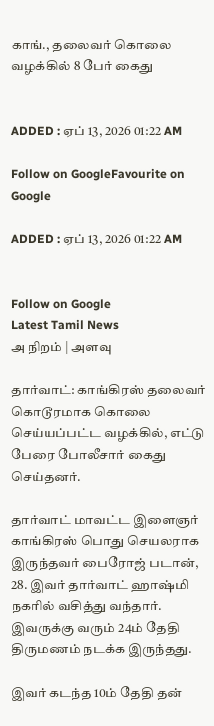காங்., தலைவர் கொலை வழக்கில் 8 பேர் கைது


ADDED : ஏப் 13, 2026 01:22 AM

Follow on GoogleFavourite on Google

ADDED : ஏப் 13, 2026 01:22 AM


Follow on Google
Latest Tamil News
அ நிறம் | அளவு

தார்வாட்: காங்கிரஸ் தலைவர் கொடூரமாக கொலை செய்யப்பட்ட வழக்கில், எட்டு பேரை போலீசார் கைது செய்தனர்.

தார்வாட் மாவட்ட இளைஞர் காங்கிரஸ் பொது செயலராக இருந்தவர் பைரோஜ் படான், 28. இவர் தார்வாட் ஹாஷ்மி நகரில் வசித்து வந்தார். இவருக்கு வரும் 24ம் தேதி திருமணம் நடக்க இருந்தது.

இவர் கடந்த 10ம் தேதி தன்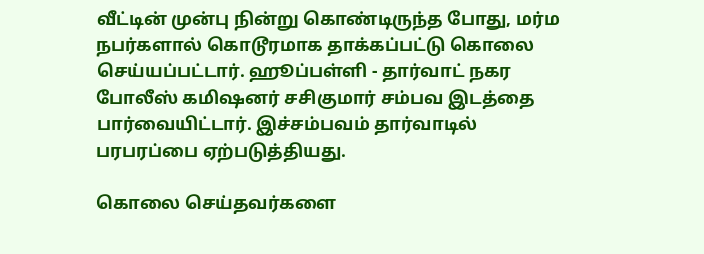வீட்டின் முன்பு நின்று கொண்டிருந்த போது, மர்ம நபர்களால் கொடூரமாக தாக்கப்பட்டு கொலை செய்யப்பட்டார். ஹூப்பள்ளி - தார்வாட் நகர போலீஸ் கமிஷனர் சசிகுமார் சம்பவ இடத்தை பார்வையிட்டார். இச்சம்பவம் தார்வாடில் பரபரப்பை ஏற்படுத்தியது.

கொலை செய்தவர்களை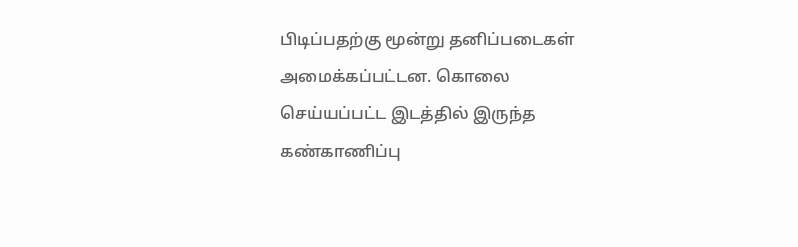பிடிப்பதற்கு மூன்று தனிப்படைகள் அமைக்கப்பட்டன. கொலை செய்யப்பட்ட இடத்தில் இருந்த கண்காணிப்பு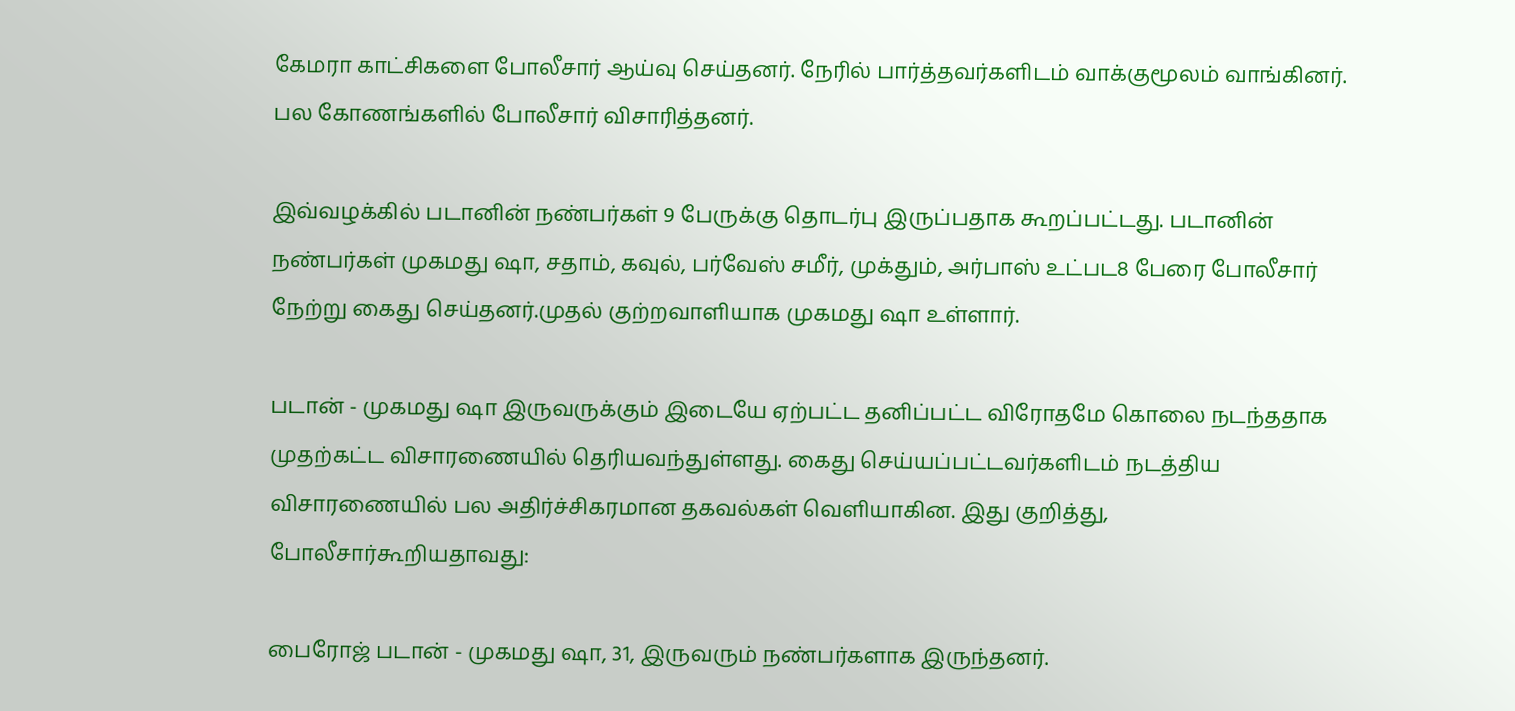கேமரா காட்சிகளை போலீசார் ஆய்வு செய்தனர். நேரில் பார்த்தவர்களிடம் வாக்குமூலம் வாங்கினர். பல கோணங்களில் போலீசார் விசாரித்தனர்.

இவ்வழக்கில் படானின் நண்பர்கள் 9 பேருக்கு தொடர்பு இருப்பதாக கூறப்பட்டது. படானின் நண்பர்கள் முகமது ஷா, சதாம், கவுல், பர்வேஸ் சமீர், முக்தும், அர்பாஸ் உட்பட8 பேரை போலீசார் நேற்று கைது செய்தனர்.முதல் குற்றவாளியாக முகமது ஷா உள்ளார்.

படான் - முகமது ஷா இருவருக்கும் இடையே ஏற்பட்ட தனிப்பட்ட விரோதமே கொலை நடந்ததாக முதற்கட்ட விசாரணையில் தெரியவந்துள்ளது. கைது செய்யப்பட்டவர்களிடம் நடத்திய விசாரணையில் பல அதிர்ச்சிகரமான தகவல்கள் வெளியாகின. இது குறித்து, போலீசார்கூறியதாவது:

பைரோஜ் படான் - முகமது ஷா, 31, இருவரும் நண்பர்களாக இருந்தனர்.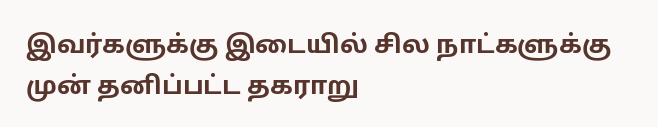இவர்களுக்கு இடையில் சில நாட்களுக்கு முன் தனிப்பட்ட தகராறு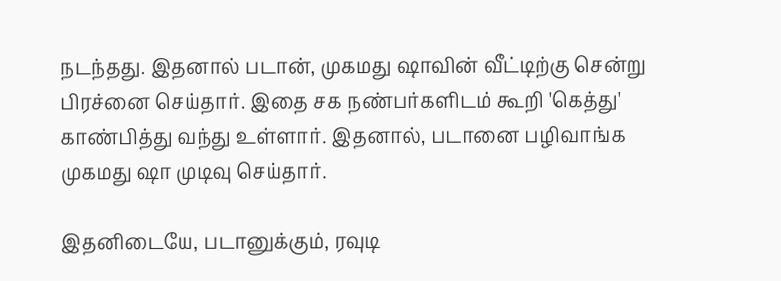நடந்தது. இதனால் படான், முகமது ஷாவின் வீட்டிற்கு சென்று பிரச்னை செய்தார். இதை சக நண்பர்களிடம் கூறி 'கெத்து' காண்பித்து வந்து உள்ளார். இதனால், படானை பழிவாங்க முகமது ஷா முடிவு செய்தார்.

இதனிடையே, படானுக்கும், ரவுடி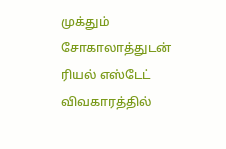முக்தும் சோகாலாத்துடன் ரியல் எஸ்டேட் விவகாரத்தில்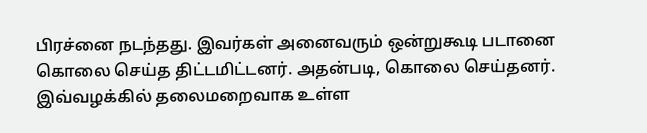பிரச்னை நடந்தது. இவர்கள் அனைவரும் ஒன்றுகூடி படானை கொலை செய்த திட்டமிட்டனர். அதன்படி, கொலை செய்தனர். இவ்வழக்கில் தலைமறைவாக உள்ள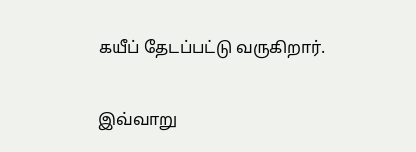கயீப் தேடப்பட்டு வருகிறார்.

இவ்வாறு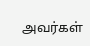அவர்கள்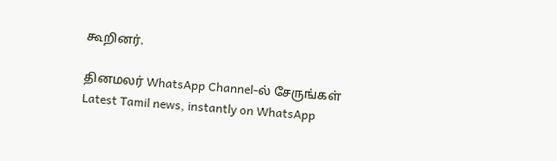கூறினர்.

தினமலர் WhatsApp Channel-ல் சேருங்கள்
Latest Tamil news, instantly on WhatsApp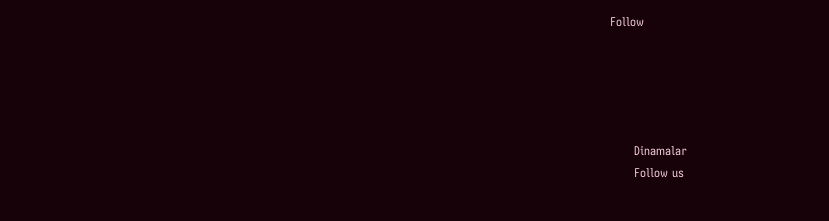Follow





      Dinamalar
      Follow us